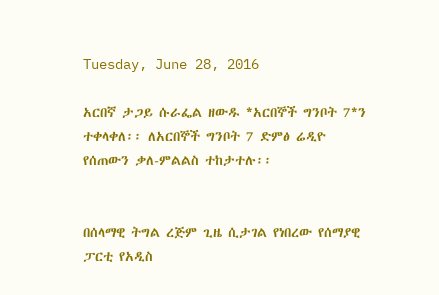Tuesday, June 28, 2016

አርበኛ ታጋይ ሱራፌል ዘውዱ *አርበኞች ግንቦት 7*ን ተቀላቀለ፡፡ ለአርበኞች ግንቦት 7 ድምፅ ሬዲዮ የሰጠውን ቃለ-ምልልስ ተከታተሉ፡፡


በሰላማዊ ትግል ረጅም ጊዜ ሲታገል የነበረው የሰማያዊ ፓርቲ የአዲስ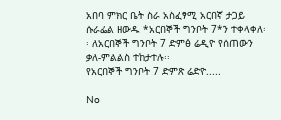አበባ ምክር ቤት ስራ አስፈፃሚ አርበኛ ታጋይ ሱራፌል ዘውዱ *አርበኞች ግንቦት 7*ን ተቀላቀለ፡፡ ለአርበኞች ግንቦት 7 ድምፅ ሬዲዮ የሰጠውን ቃለ-ምልልስ ተከታተሉ፡፡
የአርበኞች ግንቦት 7 ድምጽ ሬድዮ.....

No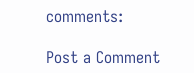comments:

Post a Comment